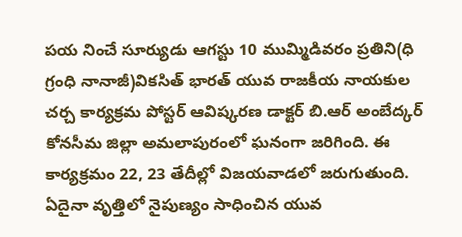పయ నించే సూర్యుడు ఆగస్టు 10 ముమ్మిడివరం ప్రతిని(ధి గ్రంధి నానాజీ)వికసిత్ భారత్ యువ రాజకీయ నాయకుల చర్చ కార్యక్రమ పోస్టర్ ఆవిష్కరణ డాక్టర్ బి.ఆర్ అంబేద్కర్ కోనసీమ జిల్లా అమలాపురంలో ఘనంగా జరిగింది. ఈ కార్యక్రమం 22, 23 తేదీల్లో విజయవాడలో జరుగుతుంది. ఏదైనా వృత్తిలో నైపుణ్యం సాధించిన యువ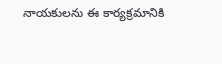నాయకులను ఈ కార్యక్రమానికి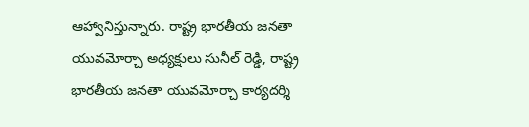ఆహ్వానిస్తున్నారు. రాష్ట్ర భారతీయ జనతా యువమోర్చా అధ్యక్షులు సునీల్ రెడ్డి, రాష్ట్ర భారతీయ జనతా యువమోర్చా కార్యదర్శి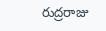రుద్రరాజు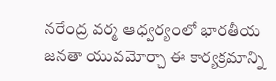నరేంద్ర వర్మ ఆధ్వర్యంలో భారతీయ జనతా యువమోర్చా ఈ కార్యక్రమాన్ని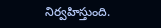నిర్వహిస్తుంది.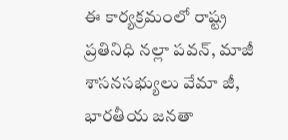ఈ కార్యక్రమంలో రాష్ట్ర ప్రతినిధి నల్లా పవన్, మాజీ శాసనసభ్యులు వేమా జీ, భారతీయ జనతా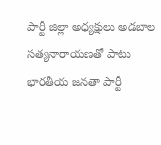పార్టీ జిల్లా అధ్యక్షులు అడబాల సత్యనారాయణతో పాటు భారతీయ జనతా పార్టీ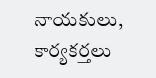నాయకులు, కార్యకర్తలు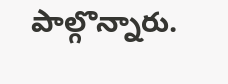పాల్గొన్నారు.